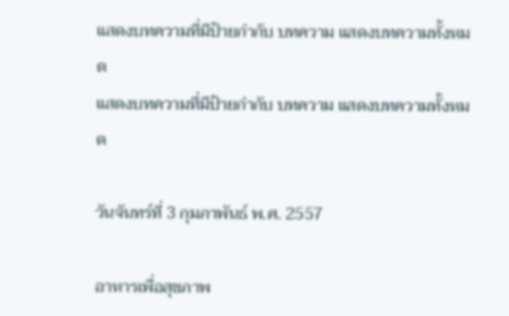แสดงบทความที่มีป้ายกำกับ บทความ แสดงบทความทั้งหมด
แสดงบทความที่มีป้ายกำกับ บทความ แสดงบทความทั้งหมด

วันจันทร์ที่ 3 กุมภาพันธ์ พ.ศ. 2557

อาหารเพื่อสุขภาพ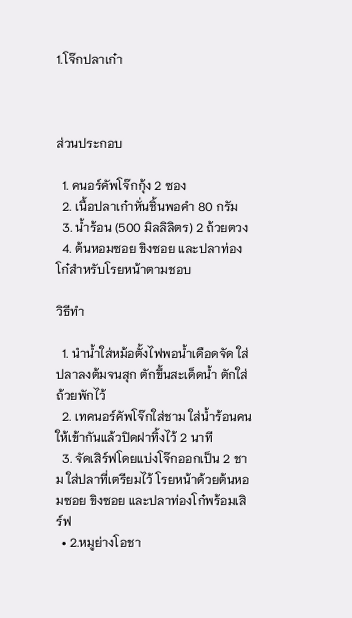1.โจ๊กปลาเก๋า



ส่วนประกอบ

  1. คนอร์คัพโจ๊กกุ้ง 2 ซอง
  2. เนื้อปลาเก๋าหั่นชิ้นพอคำ 80 กรัม
  3. น้ำร้อน (500 มิลลิลิตร) 2 ถ้วยตวง
  4. ต้นหอมซอย ขิงซอย และปลาท่องโก๋สำหรับโรยหน้าตามชอบ

วิธีทำ

  1. นำน้ำใส่หม้อตั้งไฟพอน้ำเดือดจัด ใส่ปลาลงต้มจนสุก ตักขึ้นสะเด็ดน้ำ ตักใส่ถ้วยพักไว้
  2. เทคนอร์คัพโจ๊กใส่ชาม ใส่น้ำร้อนคนให้เข้ากันแล้วปิดฝาทิ้งไว้ 2 นาที
  3. จัดเสิร์ฟโดยแบ่งโจ๊กออกเป็น 2 ชาม ใส่ปลาที่เตรียมไว้ โรยหน้าด้วยต้นหอมซอย ขิงซอย และปลาท่องโก๋พร้อมเสิร์ฟ
  • 2.หมูย่างโอชา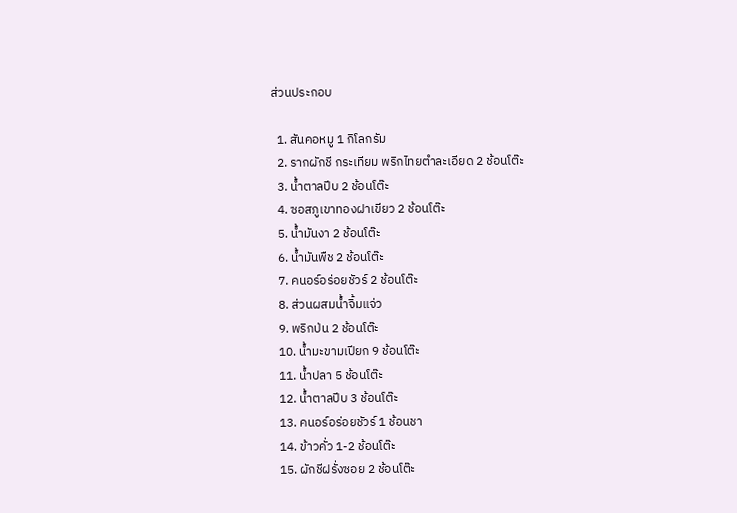ส่วนประกอบ

  1. สันคอหมู 1 กิโลกรัม
  2. รากผักชี กระเทียม พริกไทยตำละเอียด 2 ช้อนโต๊ะ
  3. น้ำตาลปีบ 2 ช้อนโต๊ะ
  4. ซอสภูเขาทองฝาเขียว 2 ช้อนโต๊ะ
  5. น้ำมันงา 2 ช้อนโต๊ะ
  6. น้ำมันพืช 2 ช้อนโต๊ะ
  7. คนอร์อร่อยชัวร์ 2 ช้อนโต๊ะ
  8. ส่วนผสมน้ำจิ้มแจ่ว
  9. พริกป่น 2 ช้อนโต๊ะ
  10. น้ำมะขามเปียก 9 ช้อนโต๊ะ
  11. น้ำปลา 5 ช้อนโต๊ะ
  12. น้ำตาลปีบ 3 ช้อนโต๊ะ
  13. คนอร์อร่อยชัวร์ 1 ช้อนชา
  14. ข้าวคั่ว 1-2 ช้อนโต๊ะ
  15. ผักชีฝรั่งซอย 2 ช้อนโต๊ะ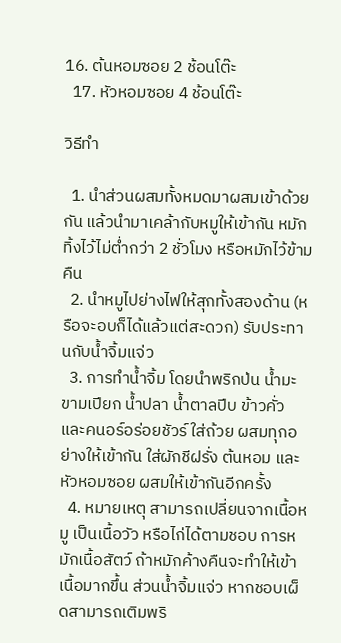16. ต้นหอมซอย 2 ช้อนโต๊ะ
  17. หัวหอมซอย 4 ช้อนโต๊ะ

วิธีทำ

  1. นำส่วนผสมทั้งหมดมาผสมเข้าด้วยกัน แล้วนำมาเคล้ากับหมูให้เข้ากัน หมักทิ้งไว้ไม่ต่ำกว่า 2 ชั่วโมง หรือหมักไว้ข้ามคืน
  2. นำหมูไปย่างไฟให้สุกทั้งสองด้าน (หรือจะอบก็ได้แล้วแต่สะดวก) รับประทานกับน้ำจิ้มแจ่ว
  3. การทำน้ำจิ้ม โดยนำพริกป่น น้ำมะขามเปียก น้ำปลา น้ำตาลปีบ ข้าวคั่ว และคนอร์อร่อยชัวร์ ใส่ถ้วย ผสมทุกอย่างให้เข้ากัน ใส่ผักชีฝรั่ง ต้นหอม และหัวหอมซอย ผสมให้เข้ากันอีกครั้ง
  4. หมายเหตุ สามารถเปลี่ยนจากเนื้อหมู เป็นเนื้อวัว หรือไก่ได้ตามชอบ การหมักเนื้อสัตว์ ถ้าหมักค้างคืนจะทำให้เข้าเนื้อมากขึ้น ส่วนน้ำจิ้มแจ่ว หากชอบเผ็ดสามารถเติมพริ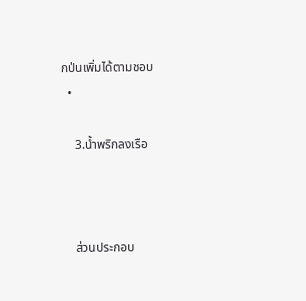กป่นเพิ่มได้ตามชอบ
  •

    3.น้ำพริกลงเรือ



    ส่วนประกอบ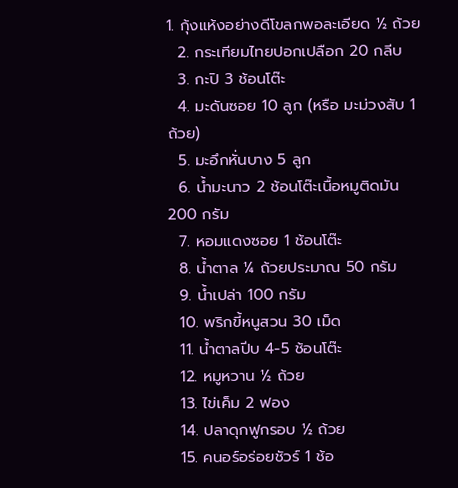1. กุ้งแห้งอย่างดีโขลกพอละเอียด ½ ถ้วย
  2. กระเทียมไทยปอกเปลือก 20 กลีบ
  3. กะปิ 3 ช้อนโต๊ะ
  4. มะดันซอย 10 ลูก (หรือ มะม่วงสับ 1 ถ้วย)
  5. มะอึกหั่นบาง 5 ลูก
  6. น้ำมะนาว 2 ช้อนโต๊ะเนื้อหมูติดมัน 200 กรัม
  7. หอมแดงซอย 1 ช้อนโต๊ะ
  8. น้ำตาล ¼ ถ้วยประมาณ 50 กรัม
  9. น้ำเปล่า 100 กรัม
  10. พริกขี้หนูสวน 30 เม็ด
  11. น้ำตาลปีบ 4-5 ช้อนโต๊ะ
  12. หมูหวาน ½ ถ้วย
  13. ไข่เค็ม 2 ฟอง
  14. ปลาดุกฟูกรอบ ½ ถ้วย
  15. คนอร์อร่อยชัวร์ 1 ช้อ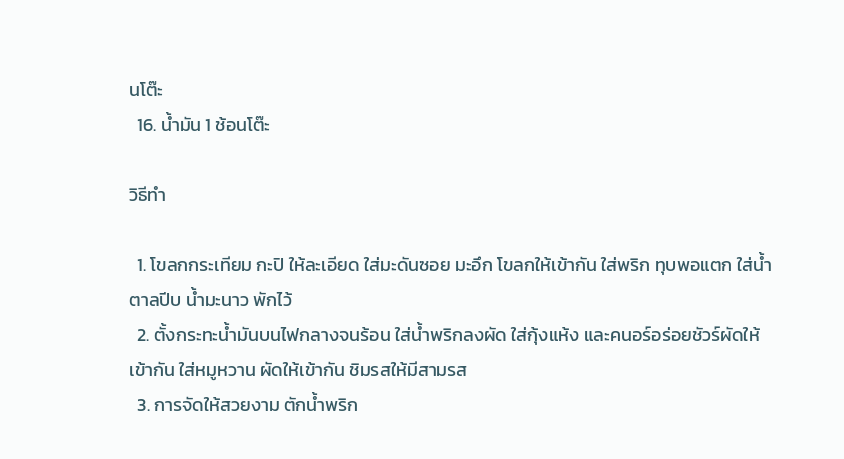นโต๊ะ
  16. น้ำมัน 1 ช้อนโต๊ะ

วิธีทำ

  1. โขลกกระเทียม กะปิ ให้ละเอียด ใส่มะดันซอย มะอึก โขลกให้เข้ากัน ใส่พริก ทุบพอแตก ใส่น้ำตาลปีบ น้ำมะนาว พักไว้
  2. ตั้งกระทะน้ำมันบนไฟกลางจนร้อน ใส่น้ำพริกลงผัด ใส่กุ้งแห้ง และคนอร์อร่อยชัวร์ผัดให้เข้ากัน ใส่หมูหวาน ผัดให้เข้ากัน ชิมรสให้มีสามรส
  3. การจัดให้สวยงาม ตักน้ำพริก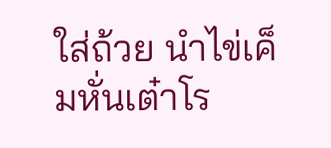ใส่ถ้วย นำไข่เค็มหั่นเต๋าโร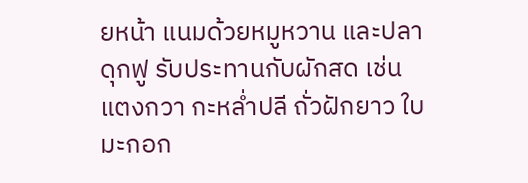ยหน้า แนมด้วยหมูหวาน และปลาดุกฟู รับประทานกับผักสด เช่น แตงกวา กะหล่ำปลี ถั่วฝักยาว ใบมะกอก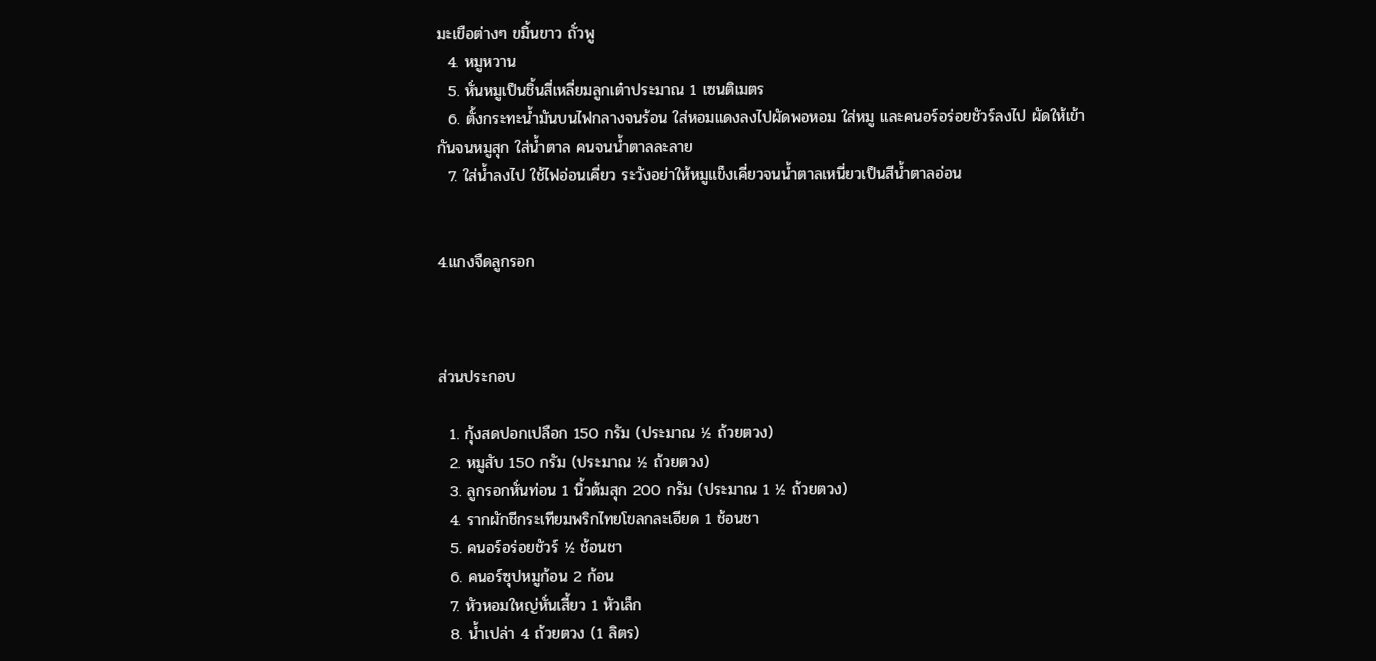มะเขือต่างๆ ขมิ้นขาว ถั่วพู
  4. หมูหวาน
  5. หั่นหมูเป็นชิ้นสี่เหลี่ยมลูกเต๋าประมาณ 1 เซนติเมตร
  6. ตั้งกระทะน้ำมันบนไฟกลางจนร้อน ใส่หอมแดงลงไปผัดพอหอม ใส่หมู และคนอร์อร่อยชัวร์ลงไป ผัดให้เข้ากันจนหมูสุก ใส่น้ำตาล คนจนน้ำตาลละลาย
  7. ใส่น้ำลงไป ใช้ไฟอ่อนเคี่ยว ระวังอย่าให้หมูแข็งเคี่ยวจนน้ำตาลเหนี่ยวเป็นสีน้ำตาลอ่อน


4.แกงจืดลูกรอก



ส่วนประกอบ

  1. กุ้งสดปอกเปลือก 150 กรัม (ประมาณ ½ ถ้วยตวง)
  2. หมูสับ 150 กรัม (ประมาณ ½ ถ้วยตวง)
  3. ลูกรอกหั่นท่อน 1 นิ้วต้มสุก 200 กรัม (ประมาณ 1 ½ ถ้วยตวง)
  4. รากผักชีกระเทียมพริกไทยโขลกละเอียด 1 ช้อนชา
  5. คนอร์อร่อยชัวร์ ½ ช้อนชา
  6. คนอร์ซุปหมูก้อน 2 ก้อน
  7. หัวหอมใหญ่หั่นเสี้ยว 1 หัวเล็ก
  8. น้ำเปล่า 4 ถ้วยตวง (1 ลิตร)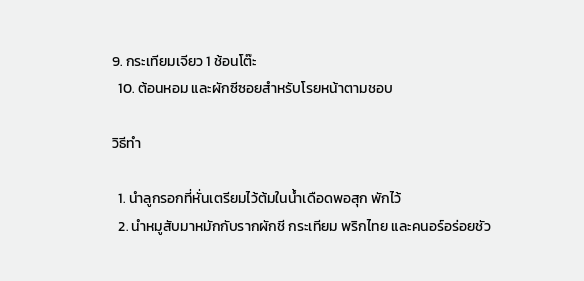9. กระเทียมเจียว 1 ช้อนโต๊ะ
  10. ต้อนหอม และผักซีซอยสำหรับโรยหน้าตามชอบ

วิธีทำ

  1. นำลูกรอกที่หั่นเตรียมไว้ต้มในน้ำเดือดพอสุก พักไว้
  2. นำหมูสับมาหมักกับรากผักชี กระเทียม พริกไทย และคนอร์อร่อยชัว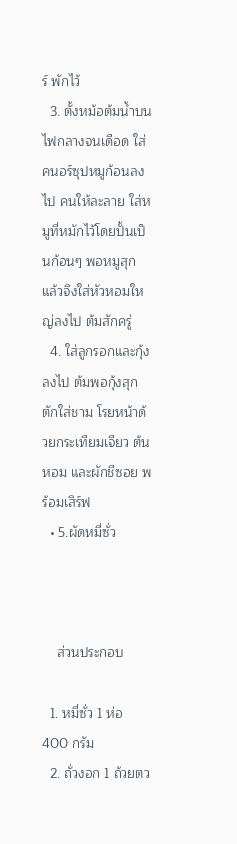ร์ พักไว้
  3. ตั้งหม้อต้มน้ำบนไฟกลางจนเดือด ใส่คนอร์ซุปหมูก้อนลงไป คนให้ละลาย ใส่หมูที่หมักไว้โดยปั้นเป็นก้อนๆ พอหมูสุก แล้วจึงใส่หัวหอมใหญ่ลงไป ต้มสักครู่
  4. ใส่ลูกรอกและกุ้งลงไป ต้มพอกุ้งสุก ตักใส่ชาม โรยหน้าด้วยกระเทียมเจียว ต้นหอม และผักชีซอย พร้อมเสิร์ฟ
  • 5.ผัดหมี่ซั่ว



    ส่วนประกอบ

  1. หมี่ซั่ว 1 ห่อ 400 กรัม
  2. ถั่วงอก 1 ถ้วยตว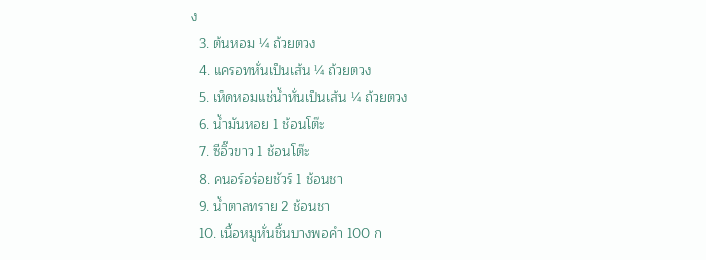ง
  3. ต้นหอม ¼ ถ้วยตวง
  4. แครอทหั่นเป็นเส้น ¼ ถ้วยตวง
  5. เห็ดหอมแช่น้ำหั่นเป็นเส้น ¼ ถ้วยตวง
  6. น้ำมันหอย 1 ช้อนโต๊ะ
  7. ซีอิ๊วขาว 1 ช้อนโต๊ะ
  8. คนอร์อร่อยชัวร์ 1 ช้อนชา
  9. น้ำตาลทราย 2 ช้อนชา
  10. เนื้อหมูหั่นชิ้นบางพอคำ 100 ก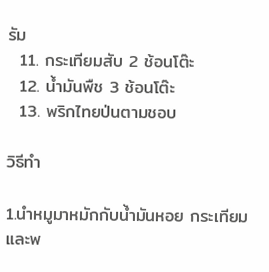รัม
  11. กระเทียมสับ 2 ช้อนโต๊ะ
  12. น้ำมันพืช 3 ช้อนโต๊ะ
  13. พริกไทยป่นตามชอบ

วิธีทำ

1.นำหมูมาหมักกับน้ำมันหอย กระเทียม และพ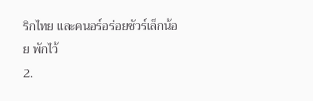ริกไทย และคนอร์อร่อยชัวร์เล็กน้อย พักไว้
2.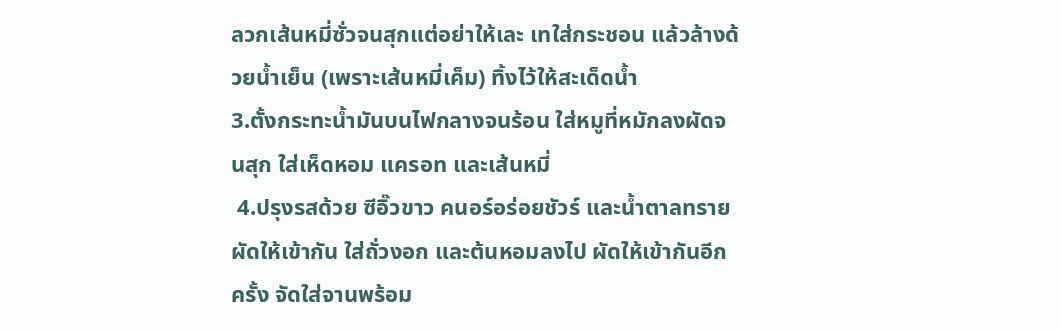ลวกเส้นหมี่ซั่วจนสุกแต่อย่าให้เละ เทใส่กระชอน แล้วล้างด้วยน้ำเย็น (เพราะเส้นหมี่เค็ม) ทิ้งไว้ให้สะเด็ดน้ำ
3.ตั้งกระทะน้ำมันบนไฟกลางจนร้อน ใส่หมูที่หมักลงผัดจนสุก ใส่เห็ดหอม แครอท และเส้นหมี่
 4.ปรุงรสด้วย ซีอิ๊วขาว คนอร์อร่อยชัวร์ และน้ำตาลทรายผัดให้เข้ากัน ใส่ถั่วงอก และต้นหอมลงไป ผัดให้เข้ากันอีกครั้ง จัดใส่จานพร้อม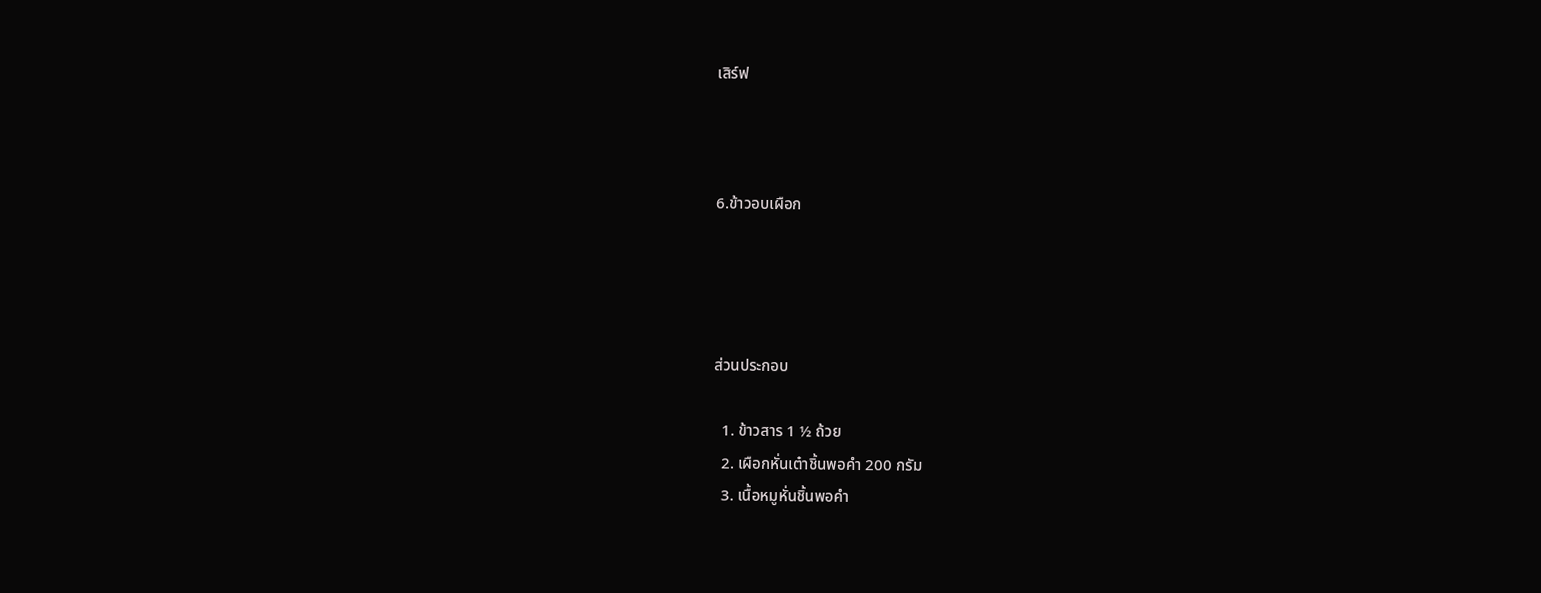เสิร์ฟ



6.ข้าวอบเผือก




ส่วนประกอบ

  1. ข้าวสาร 1 ½ ถ้วย
  2. เผือกหั่นเต๋าชิ้นพอคำ 200 กรัม
  3. เนื้อหมูหั่นชิ้นพอคำ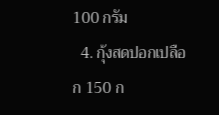100 กรัม
  4. กุ้งสดปอกเปลือก 150 ก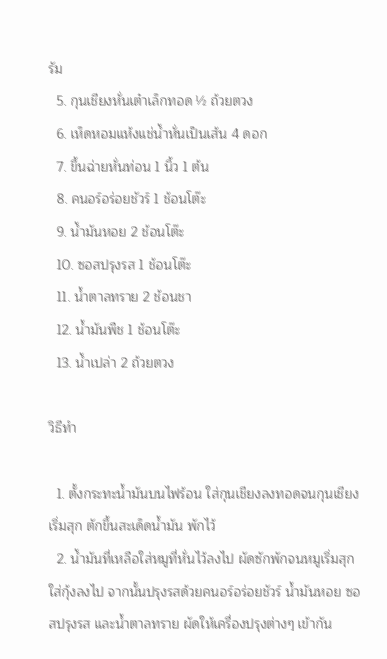รัม
  5. กุนเชียงหั่นเต๋าเล็กทอด ½ ถ้วยตวง
  6. เห็ดหอมแห้งแช่น้ำหั่นเป็นเส้น 4 ดอก
  7. ขึ้นฉ่ายหั่นท่อน 1 นิ้ว 1 ต้น
  8. คนอร์อร่อยชัวร์ 1 ช้อนโต๊ะ
  9. น้ำมันหอย 2 ช้อนโต๊ะ
  10. ซอสปรุงรส 1 ช้อนโต๊ะ
  11. น้ำตาลทราย 2 ช้อนชา
  12. น้ำมันพืช 1 ช้อนโต๊ะ
  13. น้ำเปล่า 2 ถ้วยตวง

วิธีทำ

  1. ตั้งกระทะน้ำมันบนไฟร้อน ใส่กุนเชียงลงทอดจนกุนเชียงเริ่มสุก ตักขึ้นสะเด็ดน้ำมัน พักไว้
  2. น้ำมันที่เหลือใส่หมูที่หั่นไว้ลงไป ผัดซักพักจนหมูเริ่มสุก ใส่กุ้งลงไป จากนั้นปรุงรสด้วยคนอร์อร่อยชัวร์ น้ำมันหอย ซอสปรุงรส และน้ำตาลทราย ผัดให้เครื่องปรุงต่างๆ เข้ากัน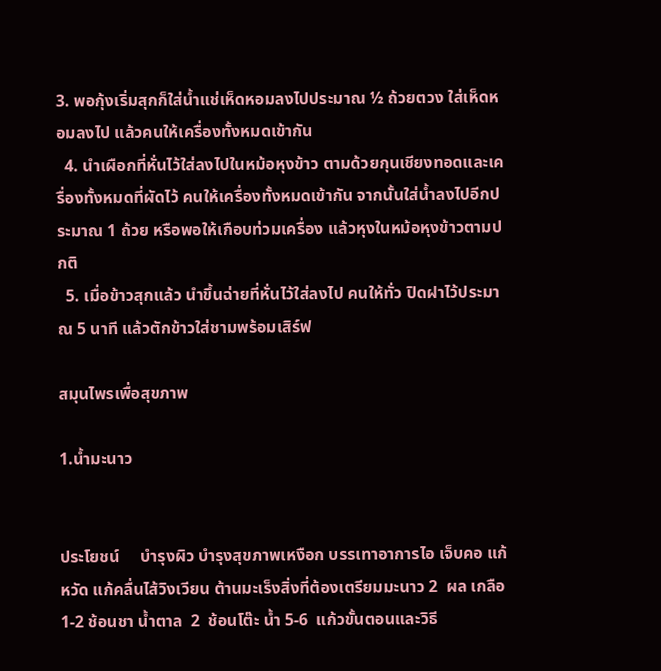3. พอกุ้งเริ่มสุกก็ใส่น้ำแช่เห็ดหอมลงไปประมาณ ½ ถ้วยตวง ใส่เห็ดหอมลงไป แล้วคนให้เครื่องทั้งหมดเข้ากัน
  4. นำเผือกที่หั่นไว้ใส่ลงไปในหม้อหุงข้าว ตามด้วยกุนเชียงทอดและเครื่องทั้งหมดที่ผัดไว้ คนให้เครื่องทั้งหมดเข้ากัน จากนั้นใส่น้ำลงไปอีกประมาณ 1 ถ้วย หรือพอให้เกือบท่วมเครื่อง แล้วหุงในหม้อหุงข้าวตามปกติ
  5. เมื่อข้าวสุกแล้ว นำขึ้นฉ่ายที่หั่นไว้ใส่ลงไป คนให้ทั่ว ปิดฝาไว้ประมาณ 5 นาที แล้วตักข้าวใส่ชามพร้อมเสิร์ฟ

สมุนไพรเพื่อสุขภาพ

1.น้ำมะนาว


ประโยชน์     บำรุงผิว บำรุงสุขภาพเหงือก บรรเทาอาการไอ เจ็บคอ แก้หวัด แก้คลื่นไส้วิงเวียน ต้านมะเร็งสิ่งที่ต้องเตรียมมะนาว 2  ผล เกลือ 1-2 ช้อนชา น้ำตาล  2  ช้อนโต๊ะ น้ำ 5-6  แก้วขั้นตอนและวิธี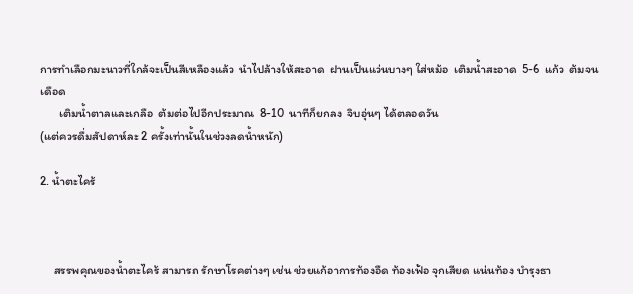การทำเลือกมะนาวที่ใกล้จะเป็นสีเหลืองแล้ว  นำไปล้างให้สะอาด  ฝานเป็นแว่นบางๆ ใส่หม้อ  เติมน้ำสะอาด  5-6  แก้ว  ต้มจนเดือด
       เติมน้ำตาลและเกลือ  ต้มต่อไปอีกประมาณ  8-10  นาทีก็ยกลง  จิบอุ่นๆ ได้ตลอดวัน
(แต่ควรดื่มสัปดาห์ละ 2 ครั้งเท่านั้นในช่วงลดน้ำหนัก)

2. น้ำตะไคร้



     สรรพคุณของน้ำตะไคร้ สามารถ รักษาโรคต่างๆ เช่น ช่วยแก้อาการท้องอืด ท้องเฟ้อ จุกเสียด แน่นท้อง บำรุงธา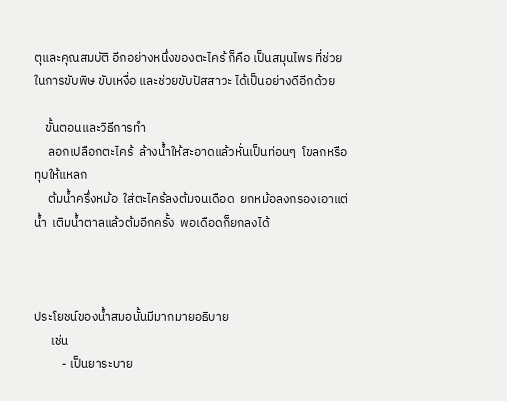ตุและคุณสมบัติ อีกอย่างหนึ่งของตะไคร้ ก็คือ เป็นสมุนไพร ที่ช่วยในการขับพิษ ขับเหงื่อ และช่วยขับปัสสาวะ ได้เป็นอย่างดีอีกด้วย

    ขั้นตอนและวิธีการทำ
     ลอกเปลือกตะไคร้  ล้างน้ำให้สะอาดแล้วหั่นเป็นท่อนๆ  โขลกหรือทุบให้แหลก
     ต้มน้ำครึ่งหม้อ  ใส่ตะไคร้ลงต้มจนเดือด  ยกหม้อลงกรองเอาแต่น้ำ  เติมน้ำตาลแล้วต้มอีกครั้ง  พอเดือดก็ยกลงได้



ประโยชน์ของน้ำสมอนั้นมีมากมายอธิบาย
      เช่น
          - เป็นยาระบาย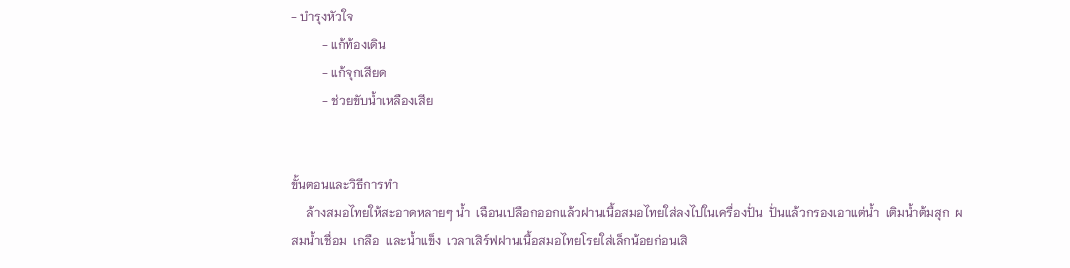- บำรุงหัวใจ
          - แก้ท้องเดิน
          - แก้จุกเสียด
          - ช่วยขับน้ำเหลืองเสีย


ขั้นตอนและวิธีการทำ
     ล้างสมอไทยให้สะอาดหลายๆ น้ำ  เฉือนเปลือกออกแล้วฝานเนื้อสมอไทยใส่ลงไปในเครื่องปั่น  ปั่นแล้วกรองเอาแต่น้ำ  เติมน้ำต้มสุก  ผสมน้ำเชื่อม  เกลือ  เเละน้ำแข็ง  เวลาเสิร์ฟฝานเนื้อสมอไทยโรยใส่เล็กน้อยก่อนเสิ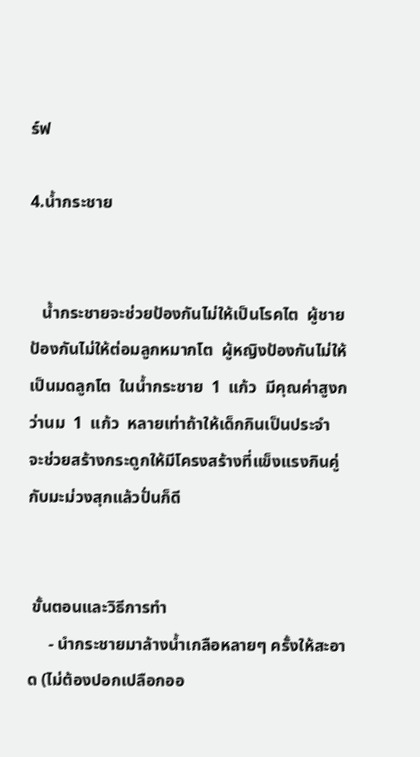ร์ฟ

4.น้ำกระชาย


   น้ำกระชายจะช่วยป้องกันไม่ให้เป็นโรคไต  ผู้ชายป้องกันไม่ให้ต่อมลูกหมากโต  ผู้หญิงป้องกันไม่ให้เป็นมดลูกโต  ในน้ำกระชาย  1  แก้ว  มีคุณค่าสูงกว่านม  1  แก้ว  หลายเท่าถ้าให้เด็กกินเป็นประจำ  จะช่วยสร้างกระดูกให้มีโครงสร้างที่แข็งแรงกินคู่กับมะม่วงสุกแล้วปั่นก็ดี


 ขั้นตอนและวิธีการทำ
     - นำกระชายมาล้างน้ำเกลือหลายๆ ครั้งให้สะอาด (ไม่ต้องปอกเปลือกออ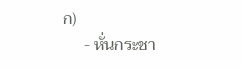ก)
     - หั่นกระชา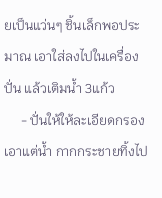ยเป็นแว่นๆ ชิ้นเล็กพอประมาณ เอาใส่ลงไปในเครื่องปั่น แล้วเติมน้ำ 3แก้ว
     - ปั่นให้ให้ละเอียดกรองเอาแต่น้ำ กากกระชายทิ้งไป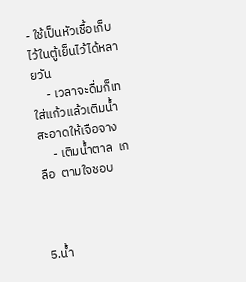- ใช้เป็นหัวเชื้อเก็บไว้ในตู้เย็นไว้ได้หลายวัน
     - เวลาจะดื่มก็เทใส่แก้วแล้วเติมน้ำสะอาดให้เจือจาง
     - เติมน้ำตาล  เกลือ  ตามใจชอบ



5.น้ำ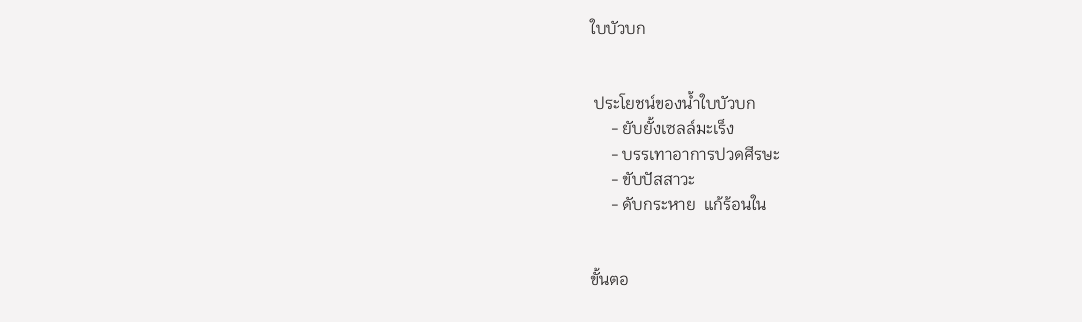ใบบัวบก


 ประโยชน์ของน้ำใบบัวบก
     - ยับยั้งเซลล์มะเร็ง
     - บรรเทาอาการปวดศีรษะ
     - ขับปัสสาวะ
     - ดับกระหาย  แก้ร้อนใน


ขั้นตอ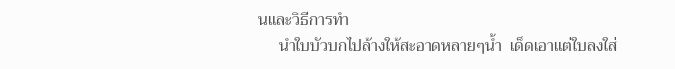นและวิธีการทำ
     นำใบบัวบกไปล้างให้สะอาดหลายๆน้ำ  เด็ดเอาแต่ใบลงใส่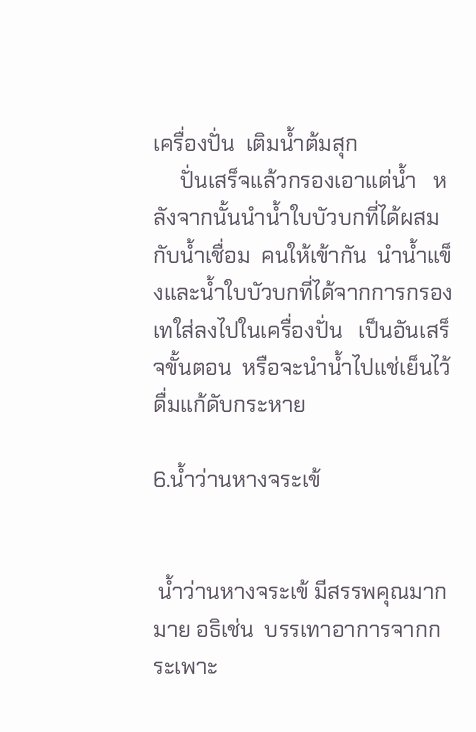เครื่องปั่น  เติมน้ำต้มสุก
     ปั่นเสร็จแล้วกรองเอาแต่น้ำ   หลังจากนั้นนำน้ำใบบัวบกที่ได้ผสมกับน้ำเชื่อม  คนให้เข้ากัน  นำน้ำแข็งและน้ำใบบัวบกที่ได้จากการกรองเทใส่ลงไปในเครื่องปั่น   เป็นอันเสร็จขั้นตอน  หรือจะนำน้ำไปแช่เย็นไว้ดื่มแก้ดับกระหาย

6.น้ำว่านหางจระเข้


 น้ำว่านหางจระเข้ มีสรรพคุณมากมาย อธิเช่น  บรรเทาอาการจากกระเพาะ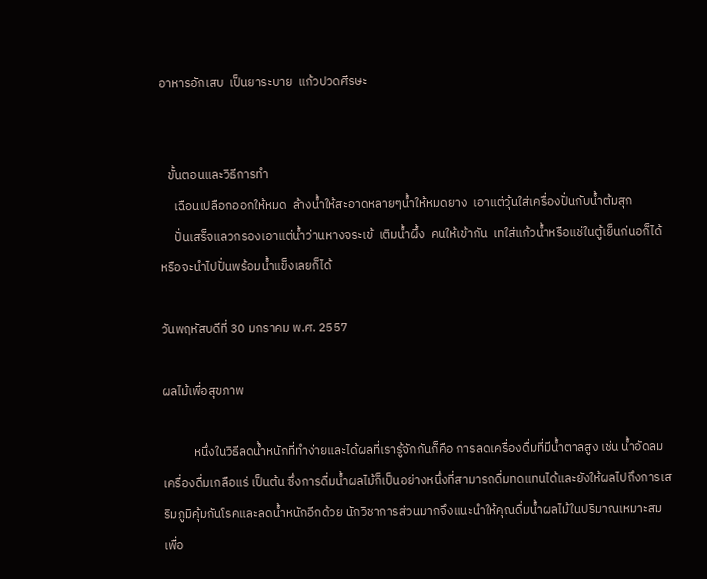อาหารอักเสบ  เป็นยาระบาย  แก้วปวดศีรษะ


   ขั้นตอนและวิธีการทำ
     เฉือนเปลือกออกให้หมด  ล้างน้ำให้สะอาดหลายๆน้ำให้หมดยาง  เอาแต่วุ้นใส่เครื่องปั่นกับน้ำต้มสุก
     ปั่นเสร็จแลวกรองเอาแต่น้ำว่านหางจระเข้  เติมน้ำผึ้ง  คนให้เข้ากัน  เทใส่แก้วน้ำหรือแช่ในตู้เย็นก่นอก็ได้  หรือจะนำไปปั่นพร้อมน้ำแข็งเลยก็ได้

วันพฤหัสบดีที่ 30 มกราคม พ.ศ. 2557

ผลไม้เพื่อสุขภาพ

           หนึ่งในวิธีลดน้ำหนักที่ทำง่ายและได้ผลที่เรารู้จักกันก็คือ การลดเครื่องดื่มที่มีน้ำตาลสูง เช่น น้ำอัดลม เครื่องดื่มเกลือแร่ เป็นต้น ซึ่งการดื่มน้ำผลไม้ก็เป็นอย่างหนึ่งที่สามารถดื่มทดแทนได้และยังให้ผลไปถึงการเสริมภูมิคุ้มกันโรคและลดน้ำหนักอีกด้วย นักวิชาการส่วนมากจึงแนะนำให้คุณดื่มน้ำผลไม้ในปริมาณเหมาะสมเพื่อ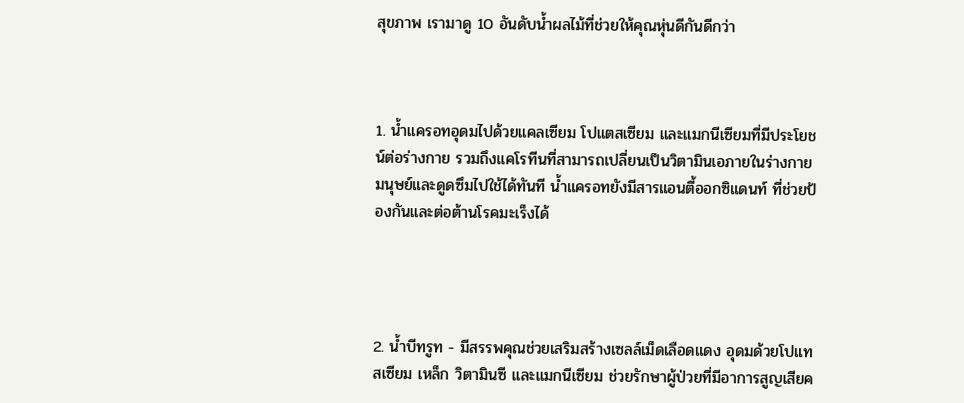สุขภาพ เรามาดู 10 อันดับน้ำผลไม้ที่ช่วยให้คุณหุ่นดีกันดีกว่า



1. น้ำแครอทอุดมไปด้วยแคลเซียม โปแตสเซียม และแมกนีเซียมที่มีประโยชน์ต่อร่างกาย รวมถึงแคโรทีนที่สามารถเปลี่ยนเป็นวิตามินเอภายในร่างกายมนุษย์และดูดซึมไปใช้ได้ทันที น้ำแครอทยังมีสารแอนตี้ออกซิแดนท์ ที่ช่วยป้องกันและต่อต้านโรคมะเร็งได้




2. น้ำบีทรูท - มีสรรพคุณช่วยเสริมสร้างเซลล์เม็ดเลือดแดง อุดมด้วยโปแทสเซียม เหล็ก วิตามินซี และแมกนีเซียม ช่วยรักษาผู้ป่วยที่มีอาการสูญเสียค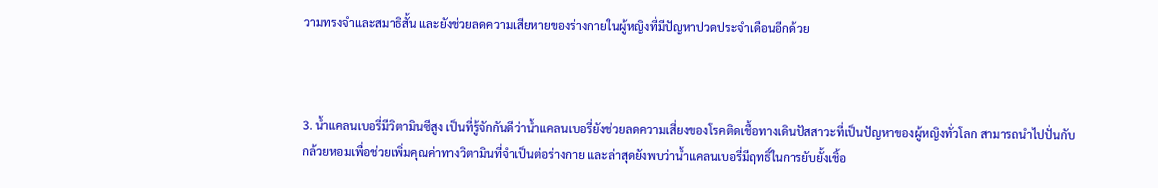วามทรงจำและสมาธิสั้น และยังช่วยลดความเสียหายของร่างกายในผู้หญิงที่มีปัญหาปวดประจำเดือนอีกด้วย



3. น้ำแคลนเบอรี่มีวิตามินซีสูง เป็นที่รู้จักกันดีว่าน้ำแคลนเบอรี่ยังช่วยลดความเสี่ยงของโรคติดเชื้อทางเดินปัสสาวะที่เป็นปัญหาของผู้หญิงทั่วโลก สามารถนำไปปั่นกับกล้วยหอมเพื่อช่วยเพิ่มคุณค่าทางวิตามินที่จำเป็นต่อร่างกาย และล่าสุดยังพบว่าน้ำแคลนเบอรี่มีฤทธิ์ในการยับยั้งเชิ้อ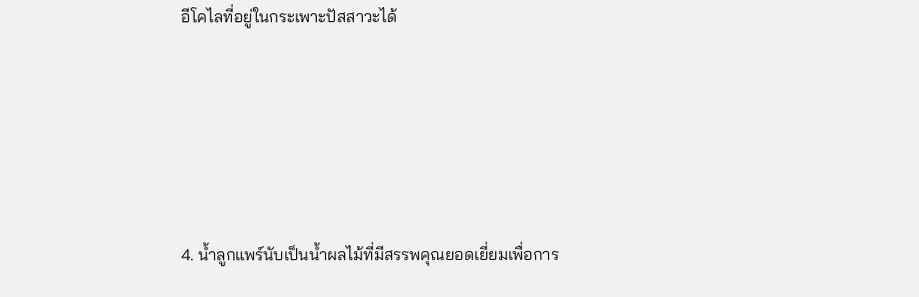อีโคไลที่อยู่ในกระเพาะปัสสาวะได้





4. น้ำลูกแพร์นับเป็นน้ำผลไม้ที่มีสรรพคุณยอดเยี่ยมเพื่อการ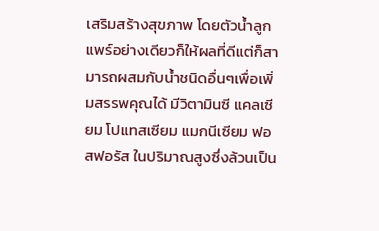เสริมสร้างสุขภาพ โดยตัวน้ำลูกแพร์อย่างเดียวก็ให้ผลที่ดีแต่ก็สามารถผสมกับน้ำชนิดอื่นๆเพื่อเพิ่มสรรพคุณได้ มีวิตามินซี แคลเซียม โปแทสเซียม แมกนีเซียม ฟอสฟอรัส ในปริมาณสูงซึ่งล้วนเป็น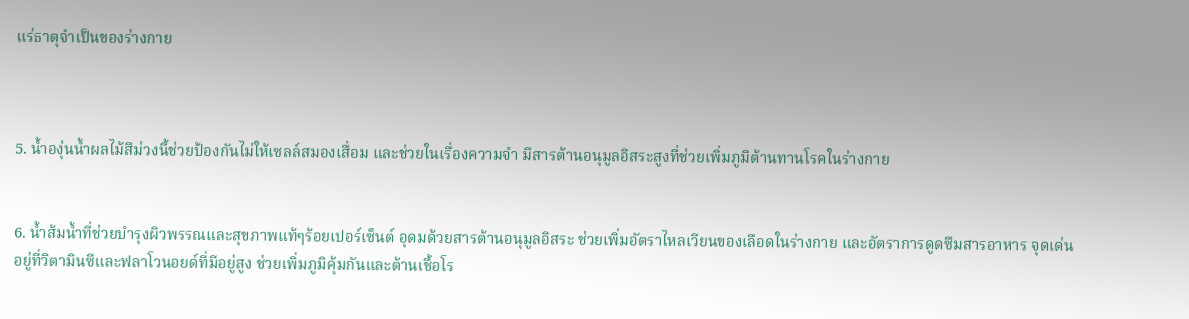แร่ธาตุจำเป็นของร่างกาย



5. น้ำองุ่นน้ำผลไม้สีม่วงนี้ช่วยป้องกันไม่ให้เซลล์สมองเสื่อม และช่วยในเรื่องความจำ มีสารต้านอนุมูลอิสระสูงที่ช่วยเพิ่มภูมิต้านทานโรคในร่างกาย


6. น้ำส้มน้ำที่ช่วยบำรุงผิวพรรณและสุขภาพแท้ๆร้อยเปอร์เซ็นต์ อุดมด้วยสารต้านอนุมูลอิสระ ช่วยเพิ่มอัตราไหลเวียนของเลือดในร่างกาย และอัตราการดูดซึมสารอาหาร จุดเด่นอยู่ที่วิตามินซีและฟลาโวนอยด์ที่มีอยู่สูง ช่วยเพิ่มภูมิคุ้มกันและต้านเชื้อโร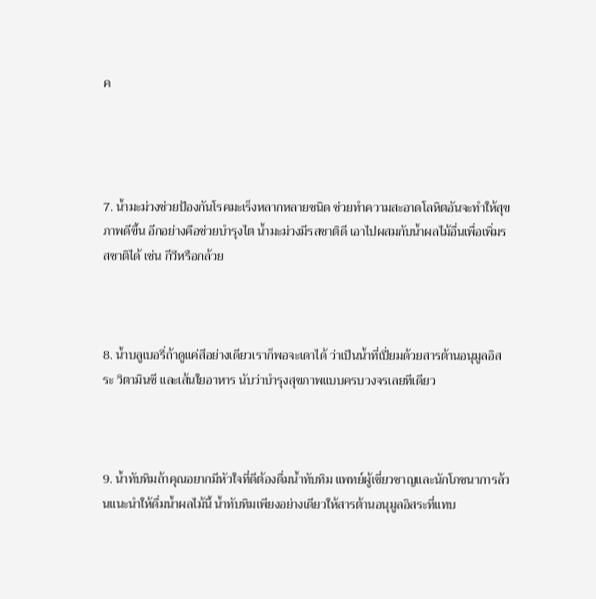ค




7. น้ำมะม่วงช่วยป้องกันโรคมะเร็งหลากหลายชนิด ช่วยทำความสะอาดโลหิตอันจะทำให้สุขภาพดีขึ้น อีกอย่างคือช่วยบำรุงไต น้ำมะม่วงมีรสชาติดี เอาไปผสมกับน้ำผลไม้อื่นเพื่อเพิ่มรสชาติได้ เช่น กีวีหรือกล้วย



8. น้ำบลูเบอรี่ถ้าดูแค่สีอย่างเดียวเราก็พอจะเดาได้ ว่าเป็นน้ำที่เปี่ยมด้วยสารต้านอนุมูลอิสระ วิตามินซี และเส้นใยอาหาร นับว่าบำรุงสุขภาพแบบครบวงจรเลยทีเดียว



9. น้ำทับทิมถ้าคุณอยากมีหัวใจที่ดีต้องดื่มน้ำทับทิม แพทย์ผู้เชี่ยวชาญและนักโภชนาการล้วนแนะนำให้ดื่มน้ำผลไม้นี้ น้ำทับทิมเพียงอย่างเดียวให้สารต้านอนุมูลอิสระที่แทบ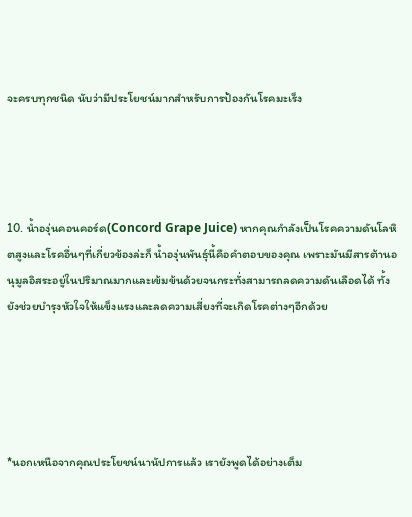จะครบทุกชนิด นับว่ามีประโยชน์มากสำหรับการป้องกันโรคมะเร็ง




10. น้ำองุ่นคอนคอร์ด(Concord Grape Juice) หากคุณกำลังเป็นโรคความดันโลหิตสูงและโรคอื่นๆที่เกี่ยวข้องล่ะก็ น้ำองุ่นพันธุ์นี้คือคำตอบของคุณ เพราะมันมีสารต้านอนุมูลอิสระอยู่ในปริมาณมากและเข้มข้นด้วยจนกระทั่งสามารถลดความดันเลือดได้ ทั้งยังช่วยบำรุงหัวใจให้แข็งแรงและลดความเสี่ยงที่จะเกิดโรคต่างๆอีกด้วย





*นอกเหนือจากคุณประโยชน์นานัปการแล้ว เรายังพูดได้อย่างเต็ม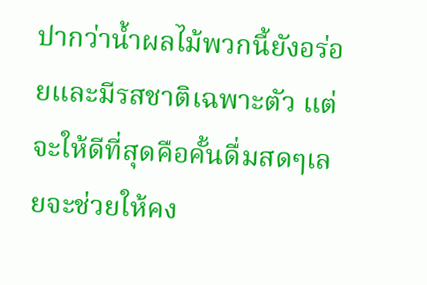ปากว่าน้ำผลไม้พวกนี้ยังอร่อยและมีรสชาติเฉพาะตัว แต่จะให้ดีที่สุดคือคั้นดื่มสดๆเลยจะช่วยให้คง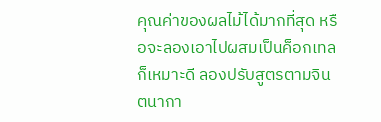คุณค่าของผลไม้ได้มากที่สุด หรือจะลองเอาไปผสมเป็นค็อกเทลก็เหมาะดี ลองปรับสูตรตามจินตนากา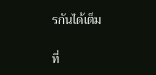รกันได้เต็ม

ที่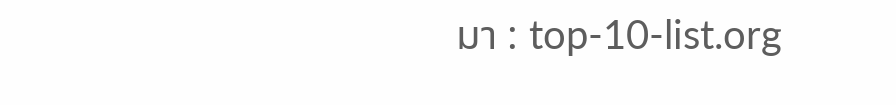มา : top-10-list.org